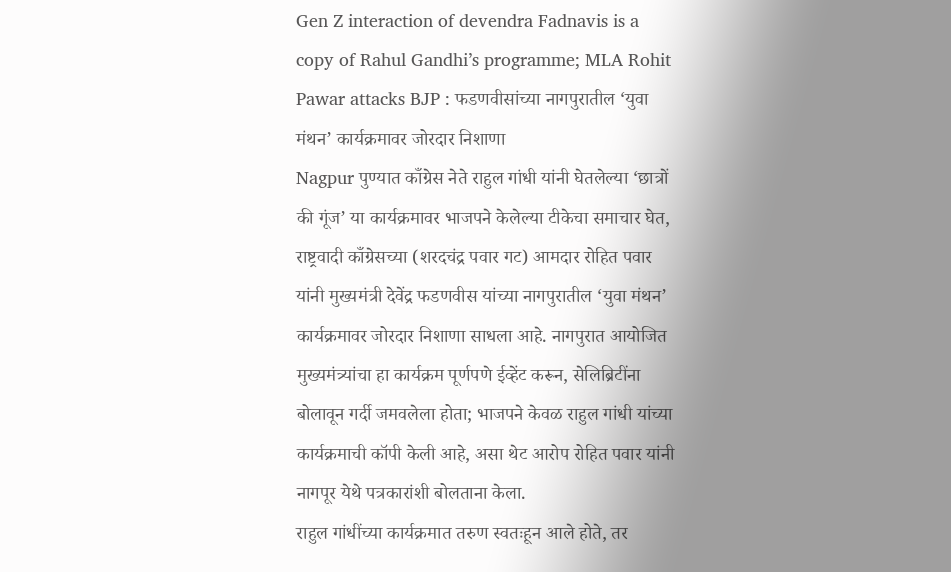Gen Z interaction of devendra Fadnavis is a copy of Rahul Gandhi’s programme; MLA Rohit Pawar attacks BJP : फडणवीसांच्या नागपुरातील ‘युवा मंथन’ कार्यक्रमावर जोरदार निशाणा
Nagpur पुण्यात काँग्रेस नेते राहुल गांधी यांनी घेतलेल्या ‘छात्रों की गूंज’ या कार्यक्रमावर भाजपने केलेल्या टीकेचा समाचार घेत, राष्ट्रवादी काँग्रेसच्या (शरदचंद्र पवार गट) आमदार रोहित पवार यांनी मुख्यमंत्री देवेंद्र फडणवीस यांच्या नागपुरातील ‘युवा मंथन’ कार्यक्रमावर जोरदार निशाणा साधला आहे. नागपुरात आयोजित मुख्यमंत्र्यांचा हा कार्यक्रम पूर्णपणे ईव्हेंट करून, सेलिब्रिटींना बोलावून गर्दी जमवलेला होता; भाजपने केवळ राहुल गांधी यांच्या कार्यक्रमाची कॉपी केली आहे, असा थेट आरोप रोहित पवार यांनी नागपूर येथे पत्रकारांशी बोलताना केला.
राहुल गांधींच्या कार्यक्रमात तरुण स्वतःहून आले होते, तर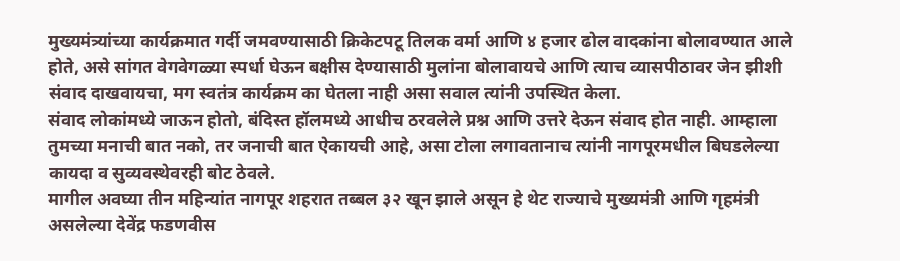मुख्यमंत्र्यांच्या कार्यक्रमात गर्दी जमवण्यासाठी क्रिकेटपटू तिलक वर्मा आणि ४ हजार ढोल वादकांना बोलावण्यात आले होते, असे सांगत वेगवेगळ्या स्पर्धा घेऊन बक्षीस देण्यासाठी मुलांना बोलावायचे आणि त्याच व्यासपीठावर जेन झीशी संवाद दाखवायचा, मग स्वतंत्र कार्यक्रम का घेतला नाही असा सवाल त्यांनी उपस्थित केला.
संवाद लोकांमध्ये जाऊन होतो, बंदिस्त हॉलमध्ये आधीच ठरवलेले प्रश्न आणि उत्तरे देऊन संवाद होत नाही. आम्हाला तुमच्या मनाची बात नको, तर जनाची बात ऐकायची आहे, असा टोला लगावतानाच त्यांनी नागपूरमधील बिघडलेल्या कायदा व सुव्यवस्थेवरही बोट ठेवले.
मागील अवघ्या तीन महिन्यांत नागपूर शहरात तब्बल ३२ खून झाले असून हे थेट राज्याचे मुख्यमंत्री आणि गृहमंत्री असलेल्या देवेंद्र फडणवीस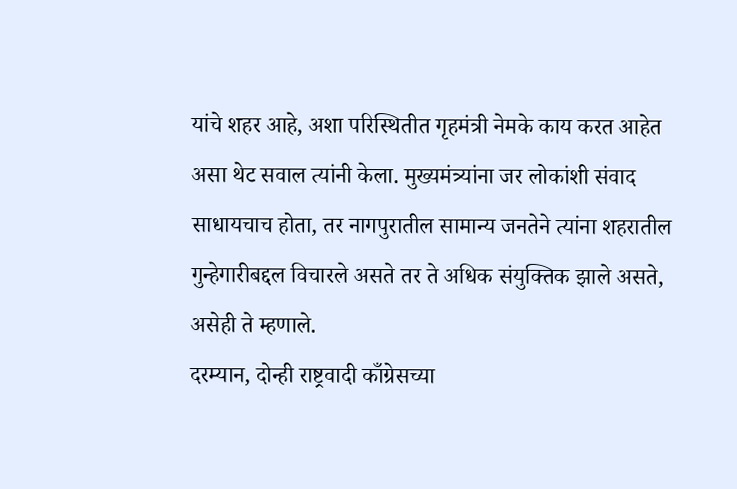यांचे शहर आहे, अशा परिस्थितीत गृहमंत्री नेमके काय करत आहेत असा थेट सवाल त्यांनी केला. मुख्यमंत्र्यांना जर लोकांशी संवाद साधायचाच होता, तर नागपुरातील सामान्य जनतेने त्यांना शहरातील गुन्हेगारीबद्दल विचारले असते तर ते अधिक संयुक्तिक झाले असते, असेही ते म्हणाले.
दरम्यान, दोन्ही राष्ट्रवादी काँग्रेसच्या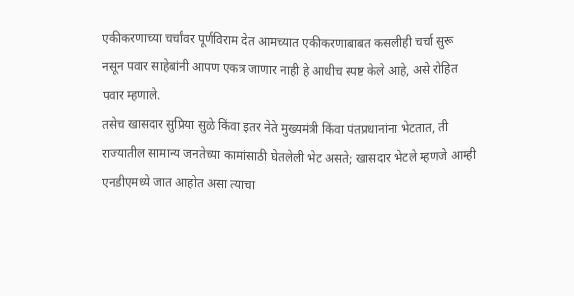एकीकरणाच्या चर्चांवर पूर्णविराम देत आमच्यात एकीकरणाबाबत कसलीही चर्चा सुरू नसून पवार साहेबांनी आपण एकत्र जाणार नाही हे आधीच स्पष्ट केले आहे, असे रोहित पवार म्हणाले.
तसेच खासदार सुप्रिया सुळे किंवा इतर नेते मुख्यमंत्री किंवा पंतप्रधानांना भेटतात, ती राज्यातील सामान्य जनतेच्या कामांसाठी घेतलेली भेट असते; खासदार भेटले म्हणजे आम्ही एनडीएमध्ये जात आहोत असा त्याचा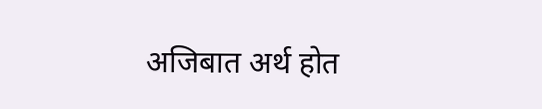अजिबात अर्थ होत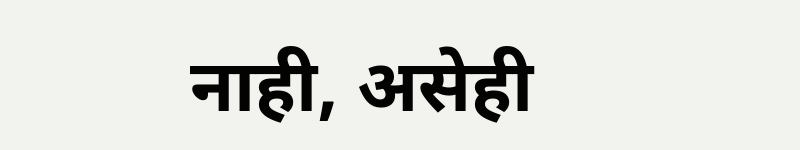नाही, असेही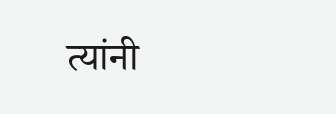त्यांनी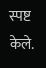स्पष्ट केले.